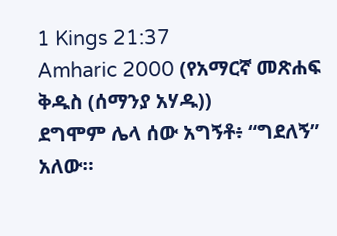1 Kings 21:37
Amharic 2000 (የአማርኛ መጽሐፍ ቅዱስ (ሰማንያ አሃዱ))
ደግሞም ሌላ ሰው አግኝቶ፥ “ግደለኝ” አለው።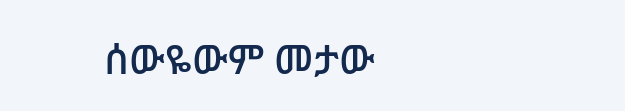ሰውዬውም መታው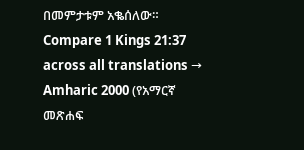በመምታቱም አቈሰለው።
Compare 1 Kings 21:37 across all translations →
Amharic 2000 (የአማርኛ መጽሐፍ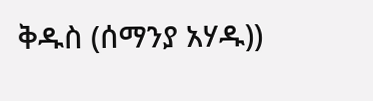ቅዱስ (ሰማንያ አሃዱ))